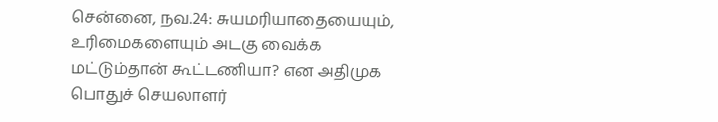சென்னை, நவ.24: சுயமரியாதையையும், உரிமைகளையும் அடகு வைக்க மட்டும்தான் கூட்டணியா? என அதிமுக பொதுச் செயலாளர்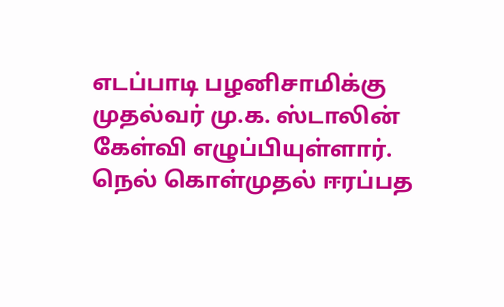எடப்பாடி பழனிசாமிக்கு முதல்வர் மு.க. ஸ்டாலின் கேள்வி எழுப்பியுள்ளார். நெல் கொள்முதல் ஈரப்பத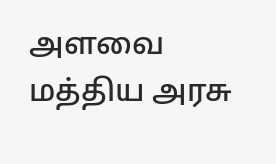அளவை மத்திய அரசு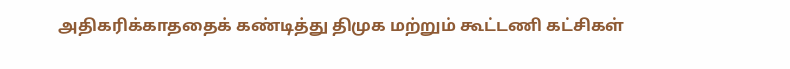அதிகரிக்காததைக் கண்டித்து திமுக மற்றும் கூட்டணி கட்சிகள்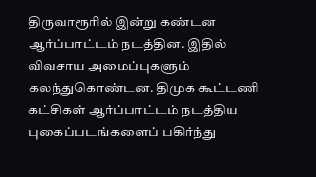திருவாரூரில் இன்று கண்டன ஆர்ப்பாட்டம் நடத்தின. இதில் விவசாய அமைப்புகளும் கலந்துகொண்டன. திமுக கூட்டணி கட்சிகள் ஆர்ப்பாட்டம் நடத்திய புகைப்படங்களைப் பகிர்ந்து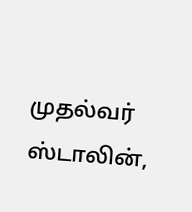முதல்வர் ஸ்டாலின்,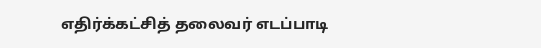எதிர்க்கட்சித் தலைவர் எடப்பாடி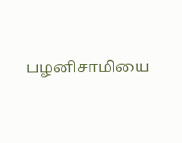பழனிசாமியை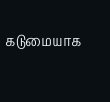கடுமையாக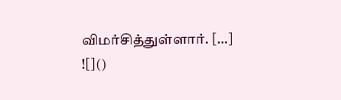விமர்சித்துள்ளார். […]
![]()